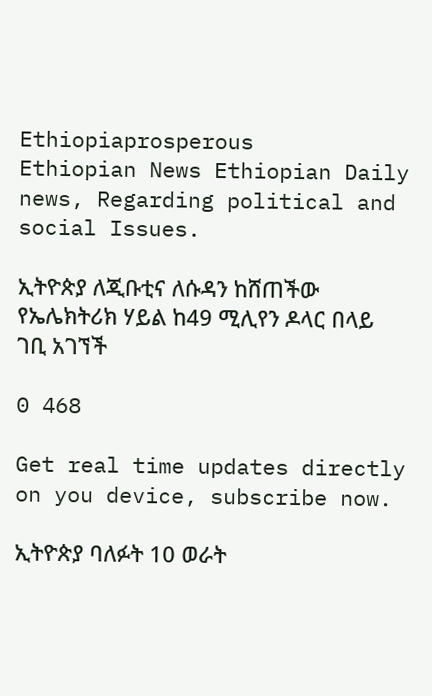Ethiopiaprosperous
Ethiopian News Ethiopian Daily news, Regarding political and social Issues.

ኢትዮጵያ ለጂቡቲና ለሱዳን ከሸጠችው የኤሌክትሪክ ሃይል ከ49 ሚሊየን ዶላር በላይ ገቢ አገኘች

0 468

Get real time updates directly on you device, subscribe now.

ኢትዮጵያ ባለፉት 10 ወራት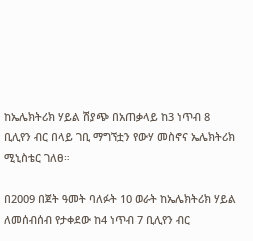ከኤሌክትሪክ ሃይል ሽያጭ በአጠቃላይ ከ3 ነጥብ 8 ቢሊየን ብር በላይ ገቢ ማግኘቷን የውሃ መስኖና ኤሌክትሪክ ሚኒስቴር ገለፀ።

በ2009 በጀት ዓመት ባለፉት 10 ወራት ከኤሌክትሪክ ሃይል ለመሰብሰብ የታቀደው ከ4 ነጥብ 7 ቢሊየን ብር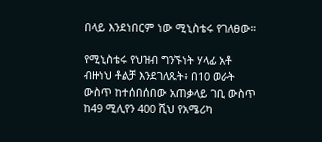በላይ እንደነበርም ነው ሚኒስቴሩ የገለፀው።

የሚኒስቴሩ የህዝብ ግንኙነት ሃላፊ አቶ ብዙነህ ቶልቻ እንደገለጹት፥ በ10 ወራት ውስጥ ከተሰበሰበው አጠቃላይ ገቢ ውስጥ ከ49 ሚሊየን 400 ሺህ የአሜሪካ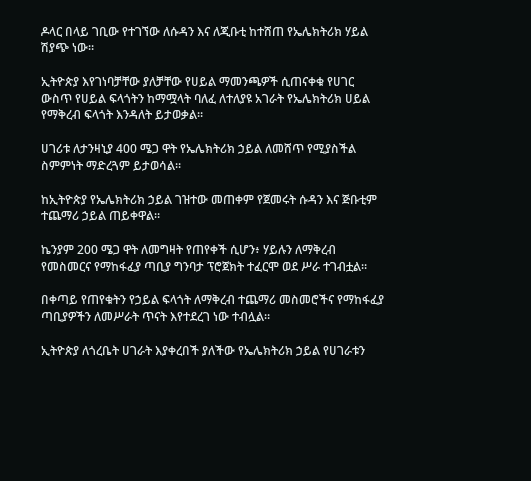ዶላር በላይ ገቢው የተገኘው ለሱዳን እና ለጂቡቲ ከተሸጠ የኤሌክትሪክ ሃይል ሽያጭ ነው።

ኢትዮጵያ እየገነባቻቸው ያለቻቸው የሀይል ማመንጫዎች ሲጠናቀቁ የሀገር ውስጥ የሀይል ፍላጎትን ከማሟላት ባለፈ ለተለያዩ አገራት የኤሌክትሪክ ሀይል የማቅረብ ፍላጎት እንዳለት ይታወቃል።

ሀገሪቱ ለታንዛኒያ 400 ሜጋ ዋት የኤሌክትሪክ ኃይል ለመሸጥ የሚያስችል ስምምነት ማድረጓም ይታወሳል።

ከኢትዮጵያ የኤሌክትሪክ ኃይል ገዝተው መጠቀም የጀመሩት ሱዳን እና ጅቡቲም ተጨማሪ ኃይል ጠይቀዋል።

ኬንያም 200 ሜጋ ዋት ለመግዛት የጠየቀች ሲሆን፥ ሃይሉን ለማቅረብ የመስመርና የማከፋፈያ ጣቢያ ግንባታ ፕሮጀክት ተፈርሞ ወደ ሥራ ተገብቷል።

በቀጣይ የጠየቁትን የኃይል ፍላጎት ለማቅረብ ተጨማሪ መስመሮችና የማከፋፈያ ጣቢያዎችን ለመሥራት ጥናት እየተደረገ ነው ተብሏል።

ኢትዮጵያ ለጎረቤት ሀገራት እያቀረበች ያለችው የኤሌክትሪክ ኃይል የሀገራቱን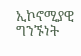ኢኮኖሚያዊ ግንኙነት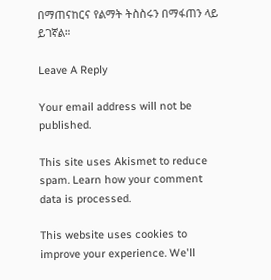በማጠናከርና የልማት ትስስሩን በማፋጠን ላይ ይገኛል።

Leave A Reply

Your email address will not be published.

This site uses Akismet to reduce spam. Learn how your comment data is processed.

This website uses cookies to improve your experience. We'll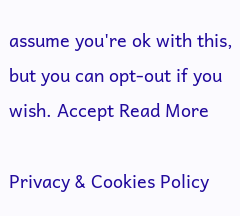assume you're ok with this, but you can opt-out if you wish. Accept Read More

Privacy & Cookies Policy